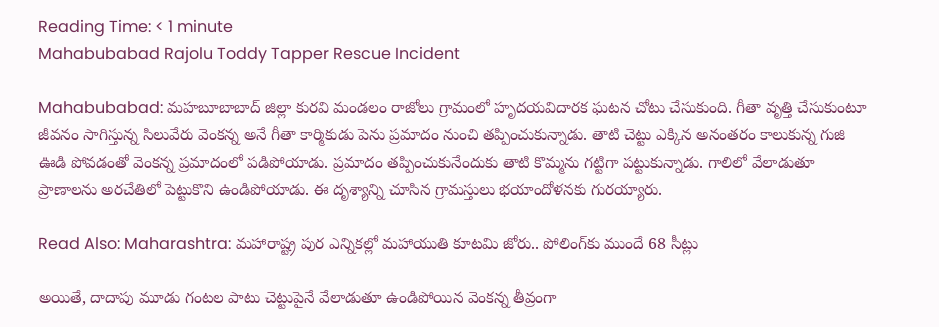Reading Time: < 1 minute
Mahabubabad Rajolu Toddy Tapper Rescue Incident

Mahabubabad: మహబూబాబాద్ జిల్లా కురవి మండలం రాజోలు గ్రామంలో హృదయవిదారక ఘటన చోటు చేసుకుంది. గీతా వృత్తి చేసుకుంటూ జీవనం సాగిస్తున్న సిలువేరు వెంకన్న అనే గీతా కార్మికుడు పెను ప్రమాదం నుంచి తప్పించుకున్నాడు. తాటి చెట్టు ఎక్కిన అనంతరం కాలుకున్న గుజి ఊడి పోవడంతో వెంకన్న ప్రమాదంలో పడిపోయాడు. ప్రమాదం తప్పించుకునేందుకు తాటి కొమ్మను గట్టిగా పట్టుకున్నాడు. గాలిలో వేలాడుతూ ప్రాణాలను అరచేతిలో పెట్టుకొని ఉండిపోయాడు. ఈ దృశ్యాన్ని చూసిన గ్రామస్తులు భయాందోళనకు గురయ్యారు.

Read Also: Maharashtra: మహారాష్ట్ర పుర ఎన్నికల్లో మహాయుతి కూటమి జోరు.. పోలింగ్‌కు ముందే 68 సీట్లు

అయితే, దాదాపు మూడు గంటల పాటు చెట్టుపైనే వేలాడుతూ ఉండిపోయిన వెంకన్న తీవ్రంగా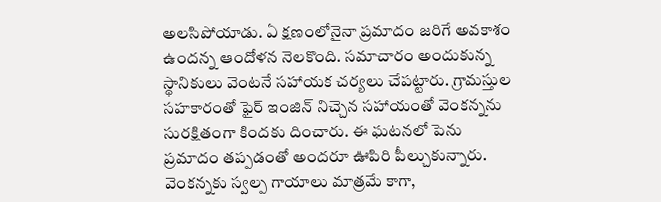అలసిపోయాడు. ఏ క్షణంలోనైనా ప్రమాదం జరిగే అవకాశం ఉందన్న ఆందోళన నెలకొంది. సమాచారం అందుకున్న స్థానికులు వెంటనే సహాయక చర్యలు చేపట్టారు. గ్రామస్తుల సహకారంతో ఫైర్ ఇంజిన్ నిచ్చెన సహాయంతో వెంకన్నను సురక్షితంగా కిందకు దించారు. ఈ ఘటనలో పెను ప్రమాదం తప్పడంతో అందరూ ఊపిరి పీల్చుకున్నారు. వెంకన్నకు స్వల్ప గాయాలు మాత్రమే కాగా,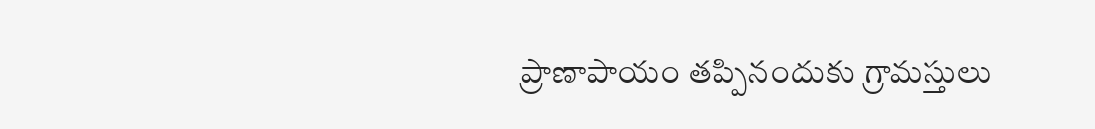ప్రాణాపాయం తప్పినందుకు గ్రామస్తులు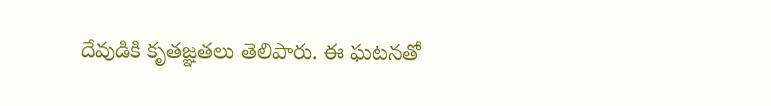దేవుడికి కృతజ్ఞతలు తెలిపారు. ఈ ఘటనతో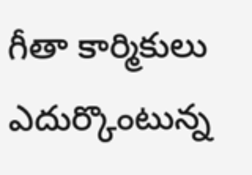గీతా కార్మికులు ఎదుర్కొంటున్న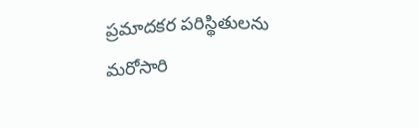ప్రమాదకర పరిస్థితులను మరోసారి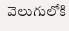వెలుగులోకి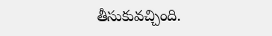తీసుకువచ్చింది.